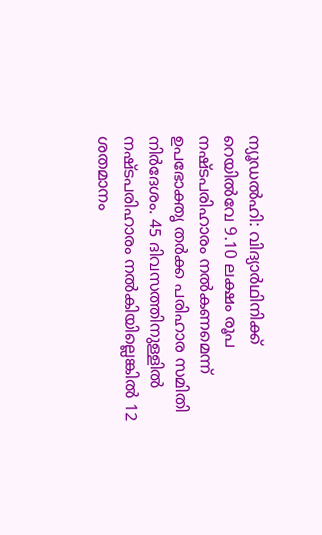ന്യൂഡൽഹി: വിദ്യാർഥിനിക്ക് റെയിൽവേ 9.10 ലക്ഷം രൂപ നഷ്ടപരിഹാരം നൽകണമെന്ന് ഉപഭോക്തൃ തർക്ക പരിഹാര സമിതി നിർദേശം. 45 ദിവസത്തിനുള്ളിൽ നഷ്ടപരിഹാരം നൽകിയില്ലെങ്കിൽ 12 ശതമാനം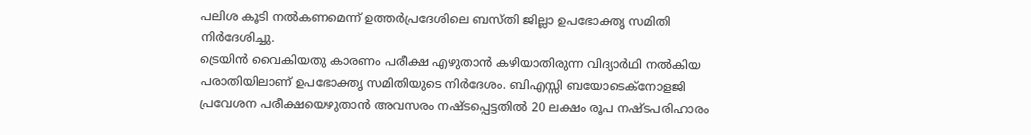പലിശ കൂടി നൽകണമെന്ന് ഉത്തർപ്രദേശിലെ ബസ്തി ജില്ലാ ഉപഭോക്തൃ സമിതി നിർദേശിച്ചു.
ട്രെയിൻ വൈകിയതു കാരണം പരീക്ഷ എഴുതാൻ കഴിയാതിരുന്ന വിദ്യാർഥി നൽകിയ പരാതിയിലാണ് ഉപഭോക്തൃ സമിതിയുടെ നിർദേശം. ബിഎസ്സി ബയോടെക്നോളജി പ്രവേശന പരീക്ഷയെഴുതാൻ അവസരം നഷ്ടപ്പെട്ടതിൽ 20 ലക്ഷം രൂപ നഷ്ടപരിഹാരം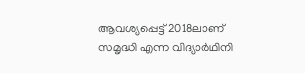ആവശ്യപ്പെട്ട് 2018ലാണ് സമൃദ്ധി എന്ന വിദ്യാർഥിനി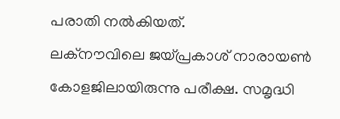പരാതി നൽകിയത്.
ലക്നൗവിലെ ജയ്പ്രകാശ് നാരായൺ കോളജിലായിരുന്നു പരീക്ഷ. സമൃദ്ധി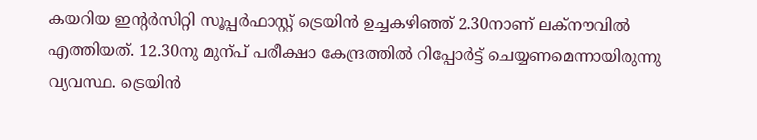കയറിയ ഇന്റർസിറ്റി സൂപ്പർഫാസ്റ്റ് ട്രെയിൻ ഉച്ചകഴിഞ്ഞ് 2.30നാണ് ലക്നൗവിൽ എത്തിയത്. 12.30നു മുന്പ് പരീക്ഷാ കേന്ദ്രത്തിൽ റിപ്പോർട്ട് ചെയ്യണമെന്നായിരുന്നു വ്യവസ്ഥ. ട്രെയിൻ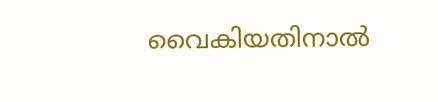വൈകിയതിനാൽ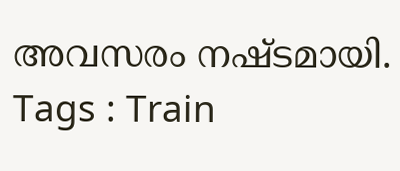അവസരം നഷ്ടമായി.
Tags : Train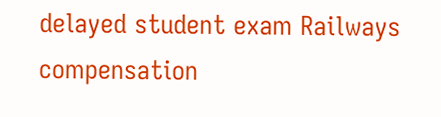delayed student exam Railways compensation